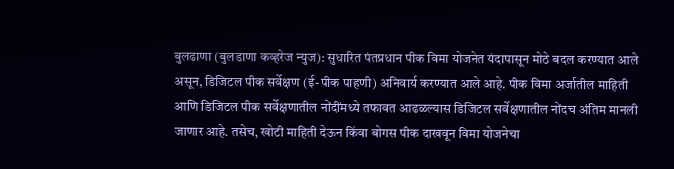बुलढाणा (बुलडाणा कव्हरेज न्युज): सुधारित पंतप्रधान पीक विमा योजनेत यंदापासून मोठे बदल करण्यात आले असून, डिजिटल पीक सर्वेक्षण (ई-पीक पाहणी) अनिवार्य करण्यात आले आहे. पीक विमा अर्जातील माहिती आणि डिजिटल पीक सर्वेक्षणातील नोंदींमध्ये तफावत आढळल्यास डिजिटल सर्वेक्षणातील नोंदच अंतिम मानली जाणार आहे. तसेच, खोटी माहिती देऊन किंवा बोगस पीक दाखवून विमा योजनेचा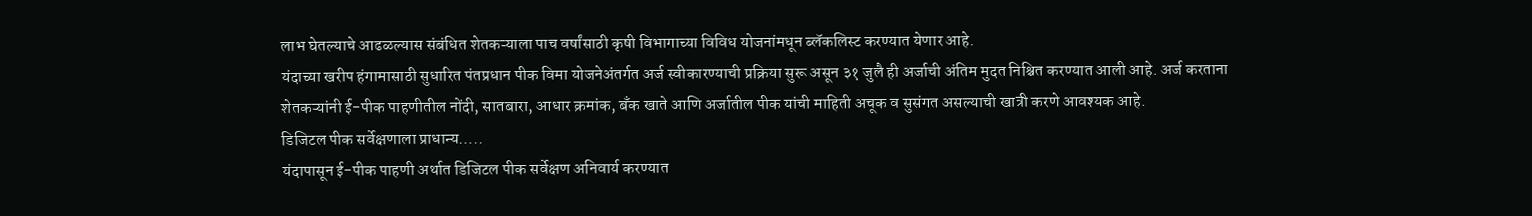लाभ घेतल्याचे आढळल्यास संबंधित शेतकऱ्याला पाच वर्षांसाठी कृषी विभागाच्या विविध योजनांमधून ब्लॅकलिस्ट करण्यात येणार आहे.
यंदाच्या खरीप हंगामासाठी सुधारित पंतप्रधान पीक विमा योजनेअंतर्गत अर्ज स्वीकारण्याची प्रक्रिया सुरू असून ३१ जुलै ही अर्जाची अंतिम मुदत निश्चित करण्यात आली आहे. अर्ज करताना शेतकऱ्यांनी ई-पीक पाहणीतील नोंदी, सातबारा, आधार क्रमांक, बँक खाते आणि अर्जातील पीक यांची माहिती अचूक व सुसंगत असल्याची खात्री करणे आवश्यक आहे.
डिजिटल पीक सर्वेक्षणाला प्राधान्य…..
यंदापासून ई-पीक पाहणी अर्थात डिजिटल पीक सर्वेक्षण अनिवार्य करण्यात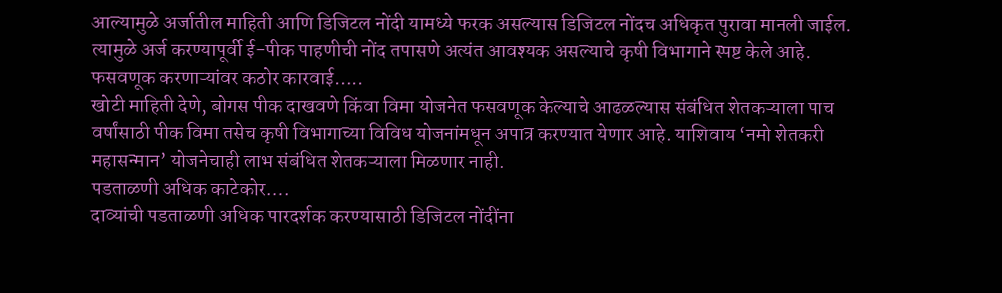आल्यामुळे अर्जातील माहिती आणि डिजिटल नोंदी यामध्ये फरक असल्यास डिजिटल नोंदच अधिकृत पुरावा मानली जाईल. त्यामुळे अर्ज करण्यापूर्वी ई-पीक पाहणीची नोंद तपासणे अत्यंत आवश्यक असल्याचे कृषी विभागाने स्पष्ट केले आहे.
फसवणूक करणाऱ्यांवर कठोर कारवाई…..
खोटी माहिती देणे, बोगस पीक दाखवणे किंवा विमा योजनेत फसवणूक केल्याचे आढळल्यास संबंधित शेतकऱ्याला पाच वर्षांसाठी पीक विमा तसेच कृषी विभागाच्या विविध योजनांमधून अपात्र करण्यात येणार आहे. याशिवाय ‘नमो शेतकरी महासन्मान’ योजनेचाही लाभ संबंधित शेतकऱ्याला मिळणार नाही.
पडताळणी अधिक काटेकोर….
दाव्यांची पडताळणी अधिक पारदर्शक करण्यासाठी डिजिटल नोंदींना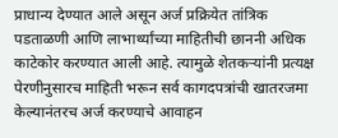प्राधान्य देण्यात आले असून अर्ज प्रक्रियेत तांत्रिक पडताळणी आणि लाभार्थ्यांच्या माहितीची छाननी अधिक काटेकोर करण्यात आली आहे. त्यामुळे शेतकऱ्यांनी प्रत्यक्ष पेरणीनुसारच माहिती भरून सर्व कागदपत्रांची खातरजमा केल्यानंतरच अर्ज करण्याचे आवाहन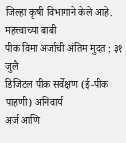जिल्हा कृषी विभागाने केले आहे.
महत्त्वाच्या बाबी
पीक विमा अर्जाची अंतिम मुदत : ३१ जुलै
डिजिटल पीक सर्वेक्षण (ई-पीक पाहणी) अनिवार्य
अर्ज आणि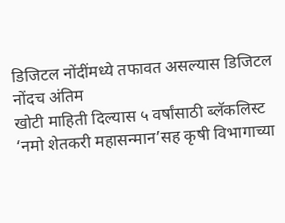डिजिटल नोंदींमध्ये तफावत असल्यास डिजिटल नोंदच अंतिम
खोटी माहिती दिल्यास ५ वर्षांसाठी ब्लॅकलिस्ट
‘नमो शेतकरी महासन्मान’सह कृषी विभागाच्या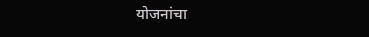योजनांचा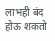लाभही बंद होऊ शकतो